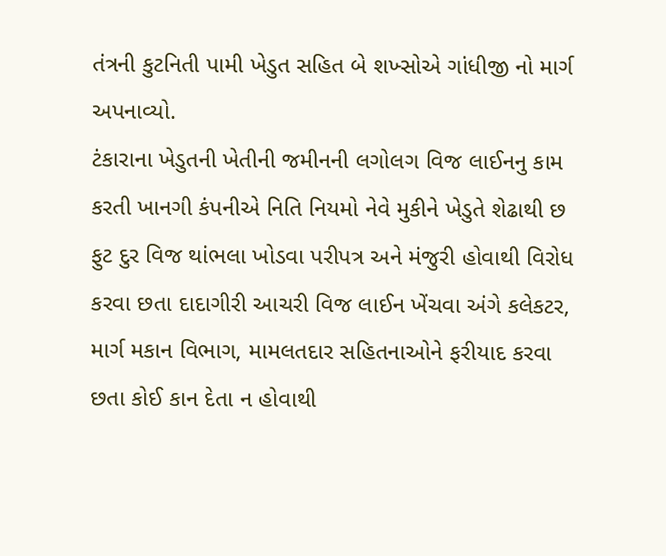તંત્રની કુટનિતી પામી ખેડુત સહિત બે શખ્સોએ ગાંધીજી નો માર્ગ અપનાવ્યો.
ટંકારાના ખેડુતની ખેતીની જમીનની લગોલગ વિજ લાઈનનુ કામ કરતી ખાનગી કંપનીએ નિતિ નિયમો નેવે મુકીને ખેડુતે શેઢાથી છ ફુટ દુર વિજ થાંભલા ખોડવા પરીપત્ર અને મંજુરી હોવાથી વિરોધ કરવા છતા દાદાગીરી આચરી વિજ લાઈન ખેંચવા અંગે કલેકટર, માર્ગ મકાન વિભાગ, મામલતદાર સહિતનાઓને ફરીયાદ કરવા છતા કોઈ કાન દેતા ન હોવાથી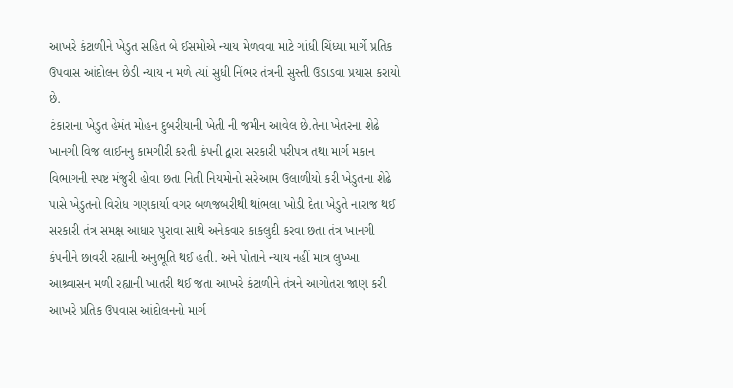આખરે કંટાળીને ખેડુત સહિત બે ઈસમોએ ન્યાય મેળવવા માટે ગાંધી ચિંધ્યા માર્ગે પ્રતિક ઉપવાસ આંદોલન છેડી ન્યાય ન મળે ત્યાં સુધી નિંભર તંત્રની સુસ્તી ઉડાડવા પ્રયાસ કરાયો છે.
ટંકારાના ખેડુત હેમંત મોહન દુબરીયાની ખેતી ની જમીન આવેલ છે.તેના ખેતરના શેઢે ખાનગી વિજ લાઈનનુ કામગીરી કરતી કંપની દ્વારા સરકારી પરીપત્ર તથા માર્ગ મકાન વિભાગની સ્પષ્ટ મંજુરી હોવા છતા નિતી નિયમોનો સરેઆમ ઉલાળીયો કરી ખેડુતના શેઢે પાસે ખેડુતનો વિરોધ ગણકાર્યા વગર બળજબરીથી થાંભલા ખોડી દેતા ખેડુતે નારાજ થઈ સરકારી તંત્ર સમક્ષ આધાર પુરાવા સાથે અનેકવાર કાકલુદી કરવા છતા તંત્ર ખાનગી કંપનીને છાવરી રહ્યાની અનુભૂતિ થઈ હતી. અને પોતાને ન્યાય નહીં માત્ર લુખ્ખા આશ્ર્વાસન મળી રહ્યાની ખાતરી થઈ જતા આખરે કંટાળીને તંત્રને આગોતરા જાણ કરી આખરે પ્રતિક ઉપવાસ આંદોલનનો માર્ગ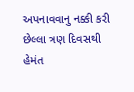અપનાવવાનુ નક્કી કરી છેલ્લા ત્રણ દિવસથી હેમંત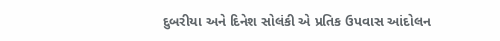દુબરીયા અને દિનેશ સોલંકી એ પ્રતિક ઉપવાસ આંદોલન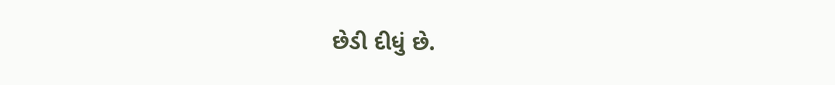છેડી દીધું છે.